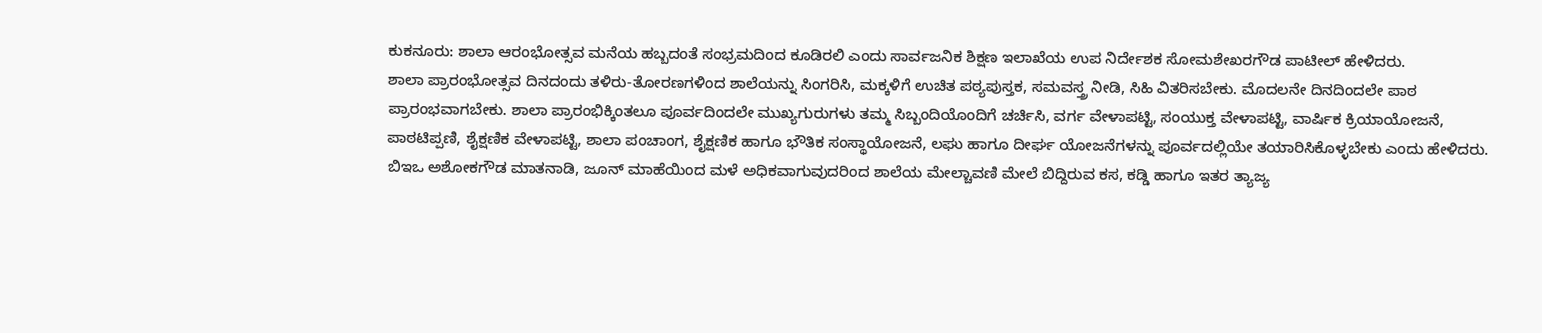ಕುಕನೂರು: ಶಾಲಾ ಆರಂಭೋತ್ಸವ ಮನೆಯ ಹಬ್ಬದಂತೆ ಸಂಭ್ರಮದಿಂದ ಕೂಡಿರಲಿ ಎಂದು ಸಾರ್ವಜನಿಕ ಶಿಕ್ಷಣ ಇಲಾಖೆಯ ಉಪ ನಿರ್ದೇಶಕ ಸೋಮಶೇಖರಗೌಡ ಪಾಟೀಲ್ ಹೇಳಿದರು.
ಶಾಲಾ ಪ್ರಾರಂಭೋತ್ಸವ ದಿನದಂದು ತಳಿರು-ತೋರಣಗಳಿಂದ ಶಾಲೆಯನ್ನು ಸಿಂಗರಿಸಿ, ಮಕ್ಕಳಿಗೆ ಉಚಿತ ಪಠ್ಯಪುಸ್ತಕ, ಸಮವಸ್ತ್ರ ನೀಡಿ, ಸಿಹಿ ವಿತರಿಸಬೇಕು. ಮೊದಲನೇ ದಿನದಿಂದಲೇ ಪಾಠ ಪ್ರಾರಂಭವಾಗಬೇಕು. ಶಾಲಾ ಪ್ರಾರಂಭಿಕ್ಕಿಂತಲೂ ಪೂರ್ವದಿಂದಲೇ ಮುಖ್ಯಗುರುಗಳು ತಮ್ಮ ಸಿಬ್ಬಂದಿಯೊಂದಿಗೆ ಚರ್ಚಿಸಿ, ವರ್ಗ ವೇಳಾಪಟ್ಟಿ, ಸಂಯುಕ್ತ ವೇಳಾಪಟ್ಟಿ, ವಾರ್ಷಿಕ ಕ್ರಿಯಾಯೋಜನೆ, ಪಾಠಟಿಪ್ಪಣಿ, ಶೈಕ್ಷಣಿಕ ವೇಳಾಪಟ್ಟಿ, ಶಾಲಾ ಪಂಚಾಂಗ, ಶೈಕ್ಷಣಿಕ ಹಾಗೂ ಭೌತಿಕ ಸಂಸ್ಥಾಯೋಜನೆ, ಲಘು ಹಾಗೂ ದೀರ್ಘ ಯೋಜನೆಗಳನ್ನು ಪೂರ್ವದಲ್ಲಿಯೇ ತಯಾರಿಸಿಕೊಳ್ಳಬೇಕು ಎಂದು ಹೇಳಿದರು.
ಬಿಇಒ ಅಶೋಕಗೌಡ ಮಾತನಾಡಿ, ಜೂನ್ ಮಾಹೆಯಿಂದ ಮಳೆ ಅಧಿಕವಾಗುವುದರಿಂದ ಶಾಲೆಯ ಮೇಲ್ಚಾವಣಿ ಮೇಲೆ ಬಿದ್ದಿರುವ ಕಸ, ಕಡ್ಡಿ ಹಾಗೂ ಇತರ ತ್ಯಾಜ್ಯ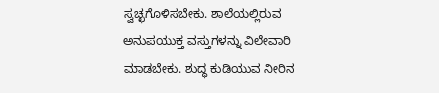ಸ್ವಚ್ಛಗೊಳಿಸಬೇಕು. ಶಾಲೆಯಲ್ಲಿರುವ ಅನುಪಯುಕ್ತ ವಸ್ತುಗಳನ್ನು ವಿಲೇವಾರಿ ಮಾಡಬೇಕು. ಶುದ್ಧ ಕುಡಿಯುವ ನೀರಿನ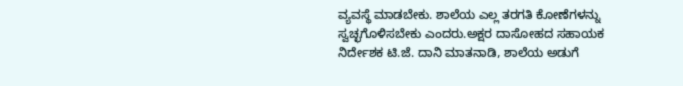ವ್ಯವಸ್ಥೆ ಮಾಡಬೇಕು. ಶಾಲೆಯ ಎಲ್ಲ ತರಗತಿ ಕೋಣೆಗಳನ್ನು ಸ್ವಚ್ಛಗೊಳಿಸಬೇಕು ಎಂದರು.ಅಕ್ಷರ ದಾಸೋಹದ ಸಹಾಯಕ ನಿರ್ದೇಶಕ ಟಿ.ಜೆ. ದಾನಿ ಮಾತನಾಡಿ, ಶಾಲೆಯ ಅಡುಗೆ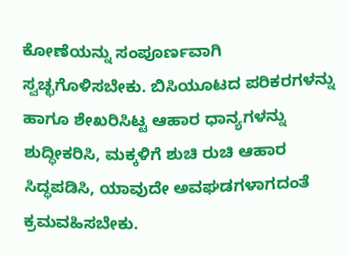ಕೋಣೆಯನ್ನು ಸಂಪೂರ್ಣವಾಗಿ ಸ್ವಚ್ಛಗೊಳಿಸಬೇಕು. ಬಿಸಿಯೂಟದ ಪರಿಕರಗಳನ್ನು ಹಾಗೂ ಶೇಖರಿಸಿಟ್ಟ ಆಹಾರ ಧಾನ್ಯಗಳನ್ನು ಶುದ್ಧೀಕರಿಸಿ, ಮಕ್ಕಳಿಗೆ ಶುಚಿ ರುಚಿ ಆಹಾರ ಸಿದ್ಧಪಡಿಸಿ, ಯಾವುದೇ ಅವಘಡಗಳಾಗದಂತೆ ಕ್ರಮವಹಿಸಬೇಕು.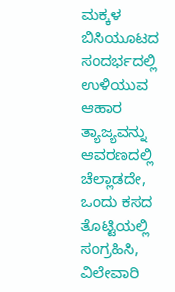ಮಕ್ಕಳ ಬಿಸಿಯೂಟದ ಸಂದರ್ಭದಲ್ಲಿ ಉಳಿಯುವ ಆಹಾರ ತ್ಯಾಜ್ಯವನ್ನು ಆವರಣದಲ್ಲಿ ಚೆಲ್ಲಾಡದೇ, ಒಂದು ಕಸದ ತೊಟ್ಟಿಯಲ್ಲಿ ಸಂಗ್ರಹಿಸಿ, ವಿಲೇವಾರಿ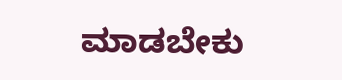ಮಾಡಬೇಕು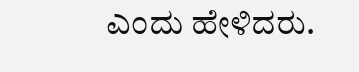ಎಂದು ಹೇಳಿದರು.